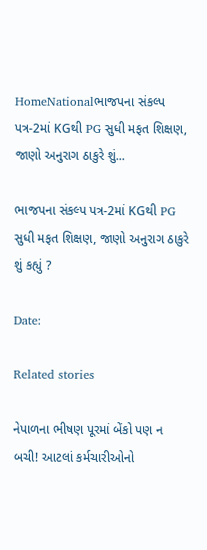HomeNationalભાજપના સંકલ્પ પત્ર-2માં KGથી PG સુધી મફત શિક્ષણ, જાણો અનુરાગ ઠાકુરે શું...

ભાજપના સંકલ્પ પત્ર-2માં KGથી PG સુધી મફત શિક્ષણ, જાણો અનુરાગ ઠાકુરે શું કહ્યું ?

Date:

Related stories

નેપાળના ભીષણ પૂરમાં બેંકો પણ ન બચી! આટલાં કર્મચારીઓનો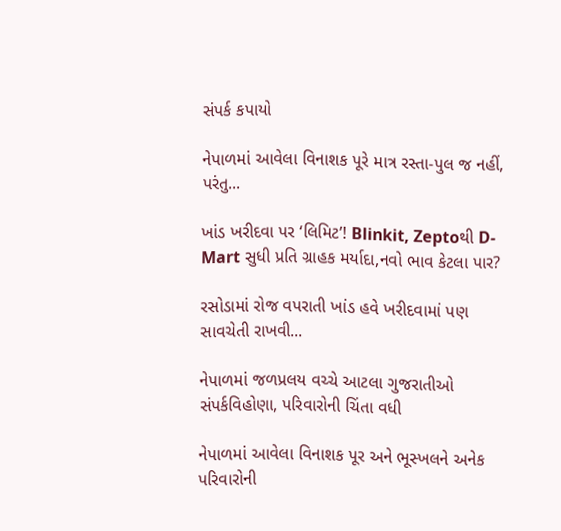સંપર્ક કપાયો

નેપાળમાં આવેલા વિનાશક પૂરે માત્ર રસ્તા-પુલ જ નહીં, પરંતુ...

ખાંડ ખરીદવા પર ‘લિમિટ’! Blinkit, Zeptoથી D-Mart સુધી પ્રતિ ગ્રાહક મર્યાદા,નવો ભાવ કેટલા પાર?

રસોડામાં રોજ વપરાતી ખાંડ હવે ખરીદવામાં પણ સાવચેતી રાખવી...

નેપાળમાં જળપ્રલય વચ્ચે આટલા ગુજરાતીઓ સંપર્કવિહોણા, પરિવારોની ચિંતા વધી

નેપાળમાં આવેલા વિનાશક પૂર અને ભૂસ્ખલને અનેક પરિવારોની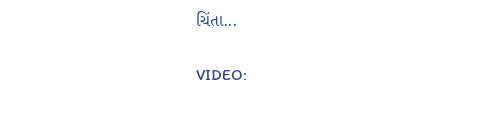ચિંતા...

VIDEO: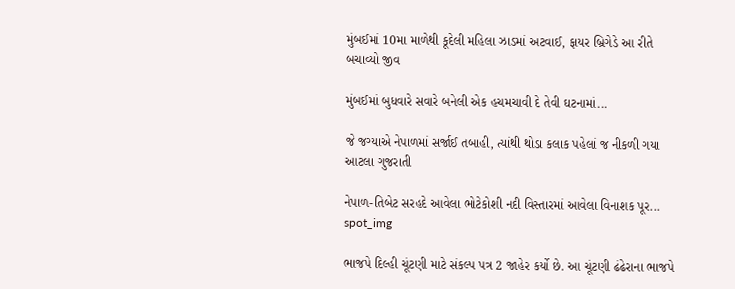મુંબઈમાં 10મા માળેથી કૂદેલી મહિલા ઝાડમાં અટવાઈ, ફાયર બ્રિગેડે આ રીતે બચાવ્યો જીવ

મુંબઈમાં બુધવારે સવારે બનેલી એક હચમચાવી દે તેવી ઘટનામાં...

જે જગ્યાએ નેપાળમાં સર્જાઈ તબાહી, ત્યાંથી થોડા કલાક પહેલાં જ નીકળી ગયા આટલા ગુજરાતી

નેપાળ-તિબેટ સરહદે આવેલા ભોટેકોશી નદી વિસ્તારમાં આવેલા વિનાશક પૂર...
spot_img

ભાજપે દિલ્હી ચૂંટણી માટે સંકલ્પ પત્ર 2 જાહેર કર્યો છે. આ ચૂંટણી ઢંઢેરાના ભાજપે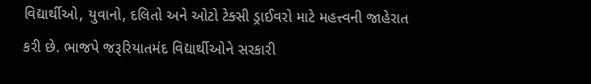વિદ્યાર્થીઓ, યુવાનો, દલિતો અને ઓટો ટેક્સી ડ્રાઈવરો માટે મહત્ત્વની જાહેરાત કરી છે. ભાજપે જરૂરિયાતમંદ વિદ્યાર્થીઓને સરકારી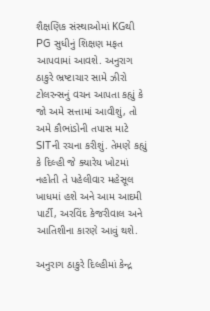શૈક્ષણિક સંસ્થાઓમાં KGથી PG સુધીનું શિક્ષણ મફત આપવામાં આવશે. અનુરાગ ઠાકુરે ભ્રષ્ટાચાર સામે ઝીરો ટોલરન્સનું વચન આપતા કહ્યું કે જો અમે સત્તામાં આવીશું, તો અમે કૌભાંડોની તપાસ માટે SITની રચના કરીશું. તેમણે કહ્યું કે દિલ્હી જે ક્યારેય ખોટમાં નહોતી તે પહેલીવાર મહેસૂલ ખાધમાં હશે અને આમ આદમી પાર્ટી, અરવિંદ કેજરીવાલ અને આતિશીના કારણે આવું થશે.

અનુરાગ ઠાકુરે દિલ્હીમાં કેન્દ્ર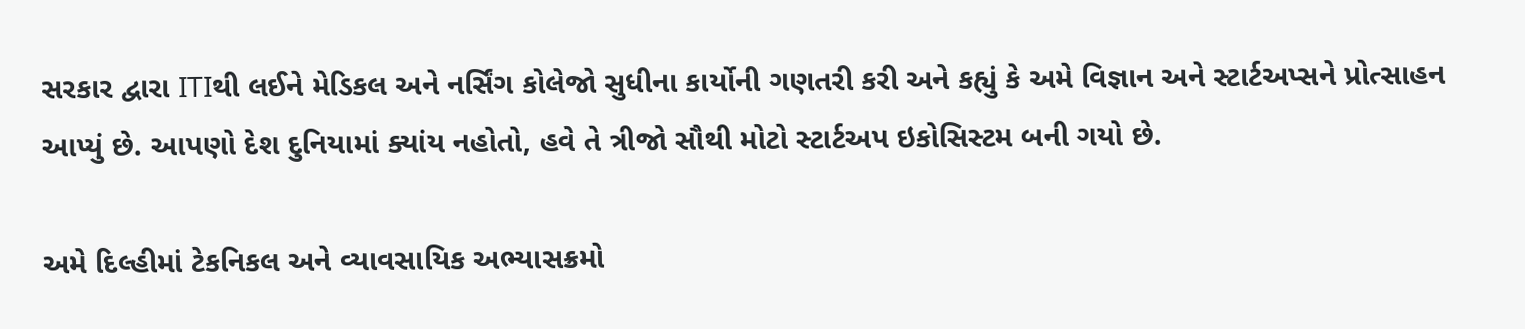સરકાર દ્વારા ITIથી લઈને મેડિકલ અને નર્સિંગ કોલેજો સુધીના કાર્યોની ગણતરી કરી અને કહ્યું કે અમે વિજ્ઞાન અને સ્ટાર્ટઅપ્સને પ્રોત્સાહન આપ્યું છે. આપણો દેશ દુનિયામાં ક્યાંય નહોતો, હવે તે ત્રીજો સૌથી મોટો સ્ટાર્ટઅપ ઇકોસિસ્ટમ બની ગયો છે.

અમે દિલ્હીમાં ટેકનિકલ અને વ્યાવસાયિક અભ્યાસક્રમો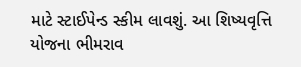માટે સ્ટાઈપેન્ડ સ્કીમ લાવશું. આ શિષ્યવૃત્તિ યોજના ભીમરાવ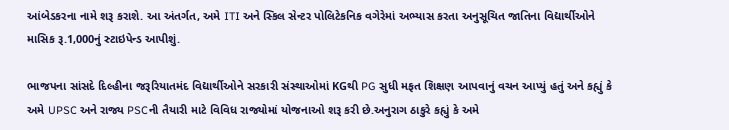આંબેડકરના નામે શરૂ કરાશે. આ અંતર્ગત, અમે ITI અને સ્કિલ સેન્ટર પોલિટેકનિક વગેરેમાં અભ્યાસ કરતા અનુસૂચિત જાતિના વિદ્યાર્થીઓને માસિક રૂ.1,000નું સ્ટાઇપેન્ડ આપીશું.

ભાજપના સાંસદે દિલ્હીના જરૂરિયાતમંદ વિદ્યાર્થીઓને સરકારી સંસ્થાઓમાં KGથી PG સુધી મફત શિક્ષણ આપવાનું વચન આપ્યું હતું અને કહ્યું કે અમે UPSC અને રાજ્ય PSCની તૈયારી માટે વિવિધ રાજ્યોમાં યોજનાઓ શરૂ કરી છે.અનુરાગ ઠાકુરે કહ્યું કે અમે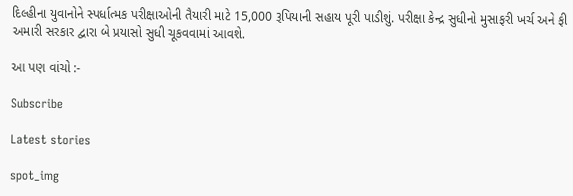દિલ્હીના યુવાનોને સ્પર્ધાત્મક પરીક્ષાઓની તૈયારી માટે 15,000 રૂપિયાની સહાય પૂરી પાડીશું. પરીક્ષા કેન્દ્ર સુધીનો મુસાફરી ખર્ચ અને ફી અમારી સરકાર દ્વારા બે પ્રયાસો સુધી ચૂકવવામાં આવશે.

આ પણ વાંચો :-

Subscribe

Latest stories

spot_img